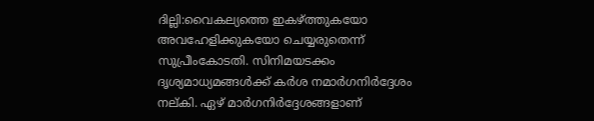ദില്ലി:വൈകല്യത്തെ ഇകഴ്ത്തുകയോ അവഹേളിക്കുകയോ ചെയ്യരുതെന്ന് സുപ്രീംകോടതി. സിനിമയടക്കം ദൃശ്യമാധ്യമങ്ങൾക്ക് കർശ നമാർഗനിർദ്ദേശം നല്കി. ഏഴ് മാർഗനിർദ്ദേശങ്ങളാണ്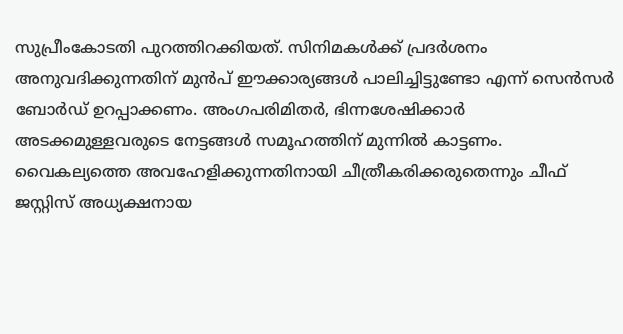സുപ്രീംകോടതി പുറത്തിറക്കിയത്. സിനിമകൾക്ക് പ്രദർശനം അനുവദിക്കുന്നതിന് മുൻപ് ഈക്കാര്യങ്ങൾ പാലിച്ചിട്ടുണ്ടോ എന്ന് സെൻസർ ബോർഡ് ഉറപ്പാക്കണം. അംഗപരിമിതർ, ഭിന്നശേഷിക്കാർ അടക്കമുള്ളവരുടെ നേട്ടങ്ങൾ സമൂഹത്തിന് മുന്നിൽ കാട്ടണം. വൈകല്യത്തെ അവഹേളിക്കുന്നതിനായി ചീത്രീകരിക്കരുതെന്നും ചീഫ് ജസ്റ്റിസ് അധ്യക്ഷനായ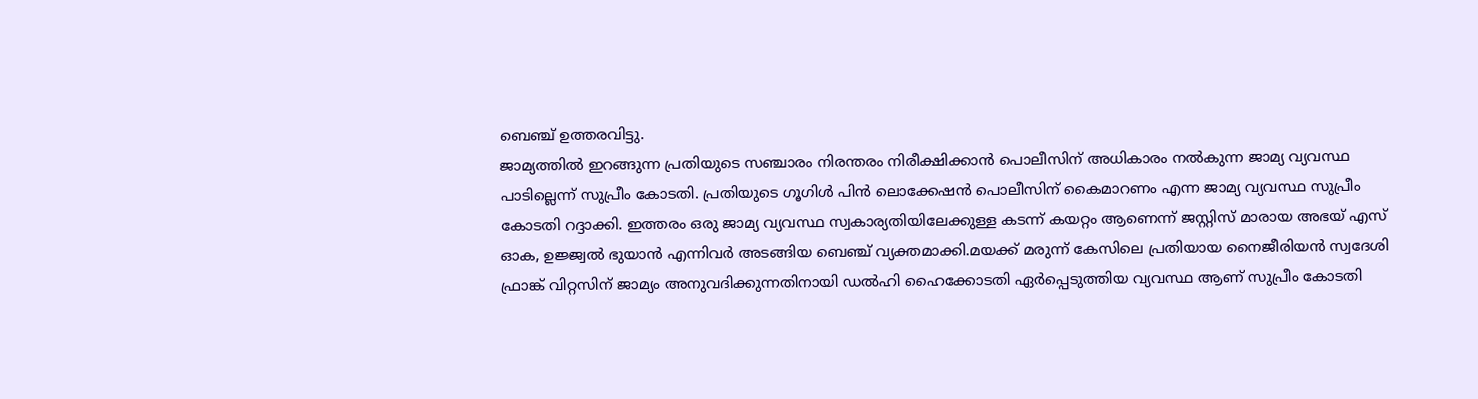ബെഞ്ച് ഉത്തരവിട്ടു.
ജാമ്യത്തിൽ ഇറങ്ങുന്ന പ്രതിയുടെ സഞ്ചാരം നിരന്തരം നിരീക്ഷിക്കാൻ പൊലീസിന് അധികാരം നൽകുന്ന ജാമ്യ വ്യവസ്ഥ പാടില്ലെന്ന് സുപ്രീം കോടതി. പ്രതിയുടെ ഗൂഗിൾ പിൻ ലൊക്കേഷൻ പൊലീസിന് കൈമാറണം എന്ന ജാമ്യ വ്യവസ്ഥ സുപ്രീം കോടതി റദ്ദാക്കി. ഇത്തരം ഒരു ജാമ്യ വ്യവസ്ഥ സ്വകാര്യതിയിലേക്കുള്ള കടന്ന് കയറ്റം ആണെന്ന് ജസ്റ്റിസ് മാരായ അഭയ് എസ് ഓക, ഉജ്ജ്വൽ ഭുയാൻ എന്നിവർ അടങ്ങിയ ബെഞ്ച് വ്യക്തമാക്കി.മയക്ക് മരുന്ന് കേസിലെ പ്രതിയായ നൈജീരിയൻ സ്വദേശി ഫ്രാങ്ക് വിറ്റസിന് ജാമ്യം അനുവദിക്കുന്നതിനായി ഡൽഹി ഹൈക്കോടതി ഏർപ്പെടുത്തിയ വ്യവസ്ഥ ആണ് സുപ്രീം കോടതി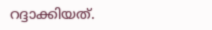റദ്ദാക്കിയത്.